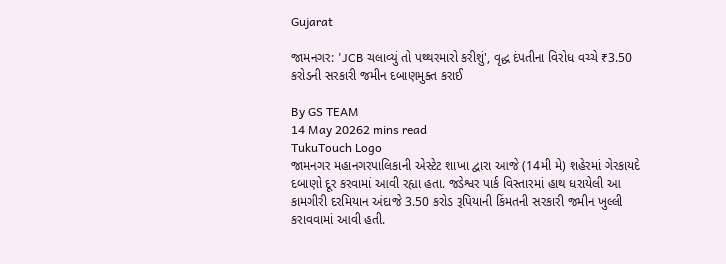Gujarat

જામનગર: 'JCB ચલાવ્યું તો પથ્થરમારો કરીશું', વૃદ્ધ દંપતીના વિરોધ વચ્ચે ₹3.50 કરોડની સરકારી જમીન દબાણમુક્ત કરાઈ

By GS TEAM
14 May 20262 mins read
TukuTouch Logo
જામનગર મહાનગરપાલિકાની એસ્ટેટ શાખા દ્વારા આજે (14મી મે) શહેરમાં ગેરકાયદે દબાણો દૂર કરવામાં આવી રહ્યા હતા. જડેશ્વર પાર્ક વિસ્તારમાં હાથ ધરાયેલી આ કામગીરી દરમિયાન અંદાજે 3.50 કરોડ રૂપિયાની કિંમતની સરકારી જમીન ખુલ્લી કરાવવામાં આવી હતી.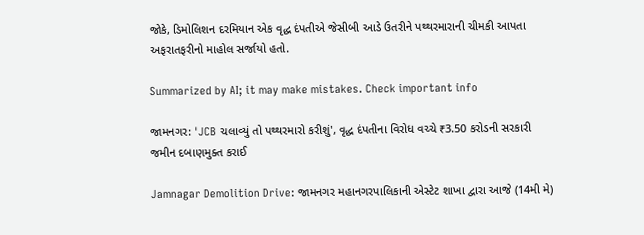જોકે, ડિમોલિશન દરમિયાન એક વૃદ્ધ દંપતીએ જેસીબી આડે ઉતરીને પથ્થરમારાની ચીમકી આપતા અફરાતફરીનો માહોલ સર્જાયો હતો.

Summarized by AI; it may make mistakes. Check important info

જામનગર: 'JCB ચલાવ્યું તો પથ્થરમારો કરીશું', વૃદ્ધ દંપતીના વિરોધ વચ્ચે ₹3.50 કરોડની સરકારી જમીન દબાણમુક્ત કરાઈ

Jamnagar Demolition Drive: જામનગર મહાનગરપાલિકાની એસ્ટેટ શાખા દ્વારા આજે (14મી મે)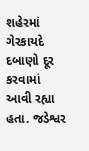શહેરમાં ગેરકાયદે દબાણો દૂર કરવામાં આવી રહ્યા હતા. જડેશ્વર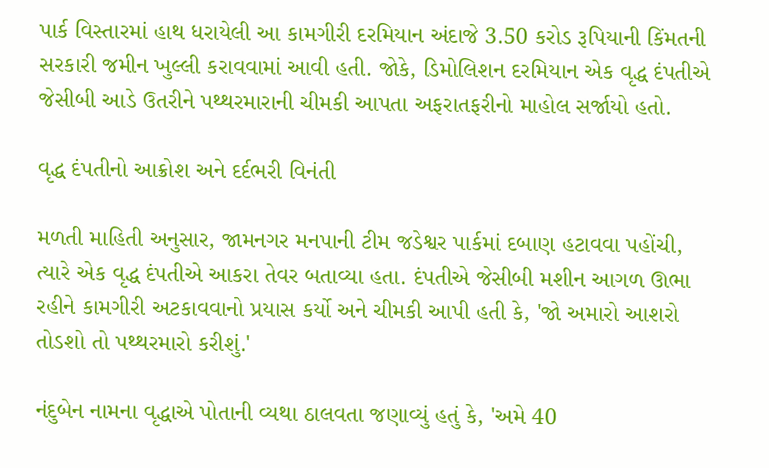પાર્ક વિસ્તારમાં હાથ ધરાયેલી આ કામગીરી દરમિયાન અંદાજે 3.50 કરોડ રૂપિયાની કિંમતની સરકારી જમીન ખુલ્લી કરાવવામાં આવી હતી. જોકે, ડિમોલિશન દરમિયાન એક વૃદ્ધ દંપતીએ જેસીબી આડે ઉતરીને પથ્થરમારાની ચીમકી આપતા અફરાતફરીનો માહોલ સર્જાયો હતો.

વૃદ્ધ દંપતીનો આક્રોશ અને દર્દભરી વિનંતી

મળતી માહિતી અનુસાર, જામનગર મનપાની ટીમ જડેશ્વર પાર્કમાં દબાણ હટાવવા પહોંચી, ત્યારે એક વૃદ્ધ દંપતીએ આકરા તેવર બતાવ્યા હતા. દંપતીએ જેસીબી મશીન આગળ ઊભા રહીને કામગીરી અટકાવવાનો પ્રયાસ કર્યો અને ચીમકી આપી હતી કે, 'જો અમારો આશરો તોડશો તો પથ્થરમારો કરીશું.'

નંદુબેન નામના વૃદ્ધાએ પોતાની વ્યથા ઠાલવતા જણાવ્યું હતું કે, 'અમે 40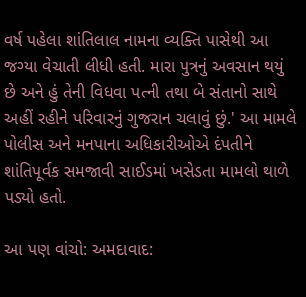વર્ષ પહેલા શાંતિલાલ નામના વ્યક્તિ પાસેથી આ જગ્યા વેચાતી લીધી હતી. મારા પુત્રનું અવસાન થયું છે અને હું તેની વિધવા પત્ની તથા બે સંતાનો સાથે અહીં રહીને પરિવારનું ગુજરાન ચલાવું છું.' આ મામલે પોલીસ અને મનપાના અધિકારીઓએ દંપતીને શાંતિપૂર્વક સમજાવી સાઈડમાં ખસેડતા મામલો થાળે પડ્યો હતો.

આ પણ વાંચો: અમદાવાદ: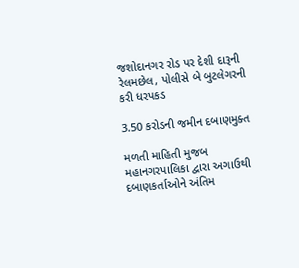જશોદાનગર રોડ પર દેશી દારૂની રેલમછેલ, પોલીસે બે બુટલેગરની કરી ધરપકડ

3.50 કરોડની જમીન દબાણમુક્ત

મળતી માહિતી મુજબ મહાનગરપાલિકા દ્વારા અગાઉથી દબાણકર્તાઓને અંતિમ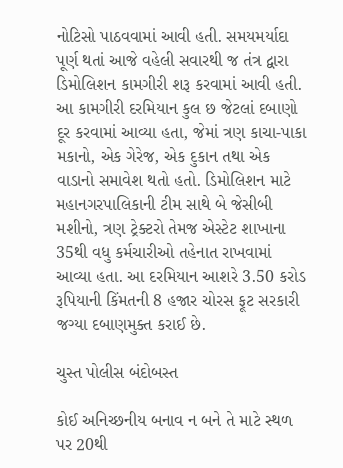નોટિસો પાઠવવામાં આવી હતી. સમયમર્યાદા પૂર્ણ થતાં આજે વહેલી સવારથી જ તંત્ર દ્વારા ડિમોલિશન કામગીરી શરૂ કરવામાં આવી હતી. આ કામગીરી દરમિયાન કુલ છ જેટલાં દબાણો દૂર કરવામાં આવ્યા હતા, જેમાં ત્રણ કાચા-પાકા મકાનો, એક ગેરેજ, એક દુકાન તથા એક વાડાનો સમાવેશ થતો હતો. ડિમોલિશન માટે મહાનગરપાલિકાની ટીમ સાથે બે જેસીબી મશીનો, ત્રણ ટ્રેક્ટરો તેમજ એસ્ટેટ શાખાના 35થી વધુ કર્મચારીઓ તહેનાત રાખવામાં આવ્યા હતા. આ દરમિયાન આશરે 3.50 કરોડ રૂપિયાની કિંમતની 8 હજાર ચોરસ ફૂટ સરકારી જગ્યા દબાણમુક્ત કરાઈ છે.

ચુસ્ત પોલીસ બંદોબસ્ત

કોઈ અનિચ્છનીય બનાવ ન બને તે માટે સ્થળ પર 20થી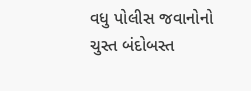વધુ પોલીસ જવાનોનો ચુસ્ત બંદોબસ્ત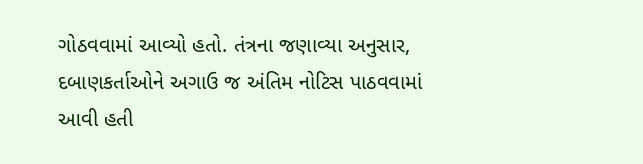ગોઠવવામાં આવ્યો હતો. તંત્રના જણાવ્યા અનુસાર, દબાણકર્તાઓને અગાઉ જ અંતિમ નોટિસ પાઠવવામાં આવી હતી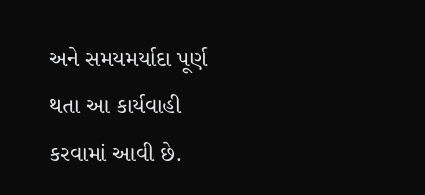અને સમયમર્યાદા પૂર્ણ થતા આ કાર્યવાહી કરવામાં આવી છે.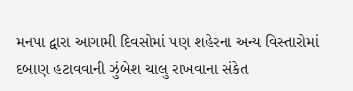મનપા દ્વારા આગામી દિવસોમાં પણ શહેરના અન્ય વિસ્તારોમાં દબાણ હટાવવાની ઝુંબેશ ચાલુ રાખવાના સંકેત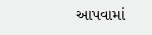આપવામાં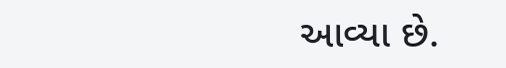આવ્યા છે.